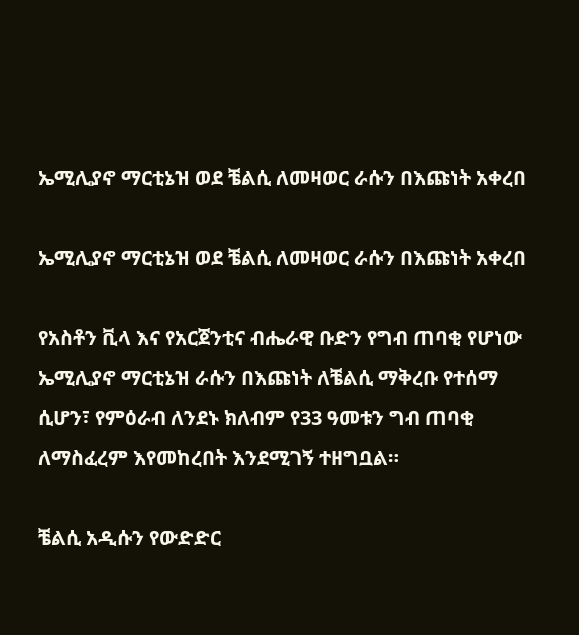ኤሚሊያኖ ማርቲኔዝ ወደ ቼልሲ ለመዛወር ራሱን በእጩነት አቀረበ

ኤሚሊያኖ ማርቲኔዝ ወደ ቼልሲ ለመዛወር ራሱን በእጩነት አቀረበ

የአስቶን ቪላ እና የአርጀንቲና ብሔራዊ ቡድን የግብ ጠባቂ የሆነው ኤሚሊያኖ ማርቲኔዝ ራሱን በእጩነት ለቼልሲ ማቅረቡ የተሰማ ሲሆን፣ የምዕራብ ለንደኑ ክለብም የ33 ዓመቱን ግብ ጠባቂ ለማስፈረም እየመከረበት እንደሚገኝ ተዘግቧል።

ቼልሲ አዲሱን የውድድር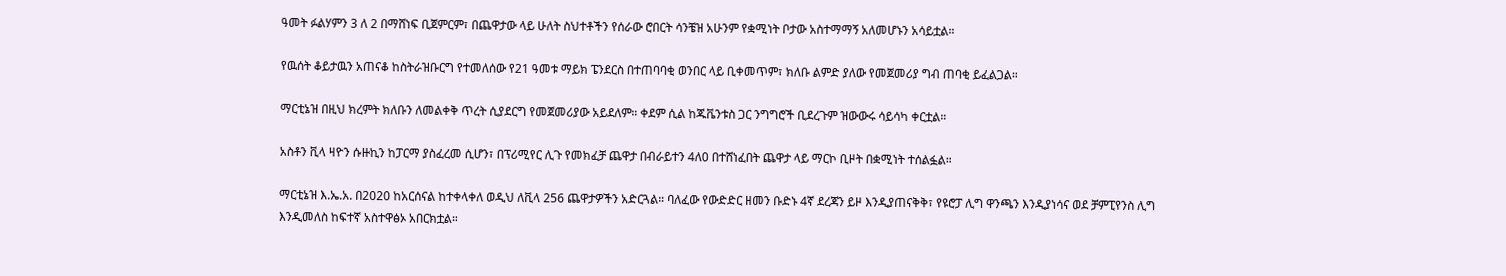ዓመት ፉልሃምን 3 ለ 2 በማሸነፍ ቢጀምርም፣ በጨዋታው ላይ ሁለት ስህተቶችን የሰራው ሮበርት ሳንቼዝ አሁንም የቋሚነት ቦታው አስተማማኝ አለመሆኑን አሳይቷል።

የዉሰት ቆይታዉን አጠናቆ ከስትራዝቡርግ የተመለሰው የ21 ዓመቱ ማይክ ፔንደርስ በተጠባባቂ ወንበር ላይ ቢቀመጥም፣ ክለቡ ልምድ ያለው የመጀመሪያ ግብ ጠባቂ ይፈልጋል።

ማርቲኔዝ በዚህ ክረምት ክለቡን ለመልቀቅ ጥረት ሲያደርግ የመጀመሪያው አይደለም። ቀደም ሲል ከጁቬንቱስ ጋር ንግግሮች ቢደረጉም ዝውውሩ ሳይሳካ ቀርቷል።

አስቶን ቪላ ዛዮን ሱዙኪን ከፓርማ ያስፈረመ ሲሆን፣ በፕሪሚየር ሊጉ የመክፈቻ ጨዋታ በብራይተን 4ለ0 በተሸነፈበት ጨዋታ ላይ ማርኮ ቢዞት በቋሚነት ተሰልፏል።

ማርቲኔዝ እ.ኤ.አ. በ2020 ከአርሰናል ከተቀላቀለ ወዲህ ለቪላ 256 ጨዋታዎችን አድርጓል። ባለፈው የውድድር ዘመን ቡድኑ 4ኛ ደረጃን ይዞ እንዲያጠናቅቅ፣ የዩሮፓ ሊግ ዋንጫን እንዲያነሳና ወደ ቻምፒየንስ ሊግ እንዲመለስ ከፍተኛ አስተዋፅኦ አበርክቷል።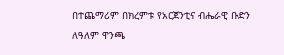በተጨማሪም በክረምቱ የአርጀንቲና ብሔራዊ ቡድን ለዓለም ዋንጫ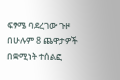ፍፃሜ ባደረገው ጉዞ በሁሉም 8 ጨዋታዎች በቋሚነት ተሰልፎ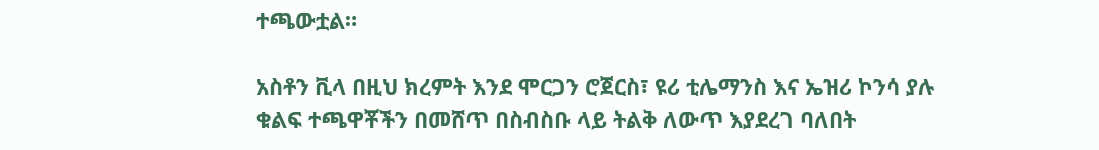ተጫውቷል።

አስቶን ቪላ በዚህ ክረምት እንደ ሞርጋን ሮጀርስ፣ ዩሪ ቲሌማንስ እና ኤዝሪ ኮንሳ ያሉ ቁልፍ ተጫዋቾችን በመሸጥ በስብስቡ ላይ ትልቅ ለውጥ እያደረገ ባለበት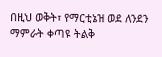በዚህ ወቅት፣ የማርቲኔዝ ወደ ለንደን ማምራት ቀጣዩ ትልቅ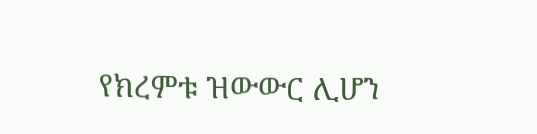የክረምቱ ዝውውር ሊሆን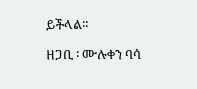ይችላል።

ዘጋቢ ፡ ሙሉቀን ባሳ